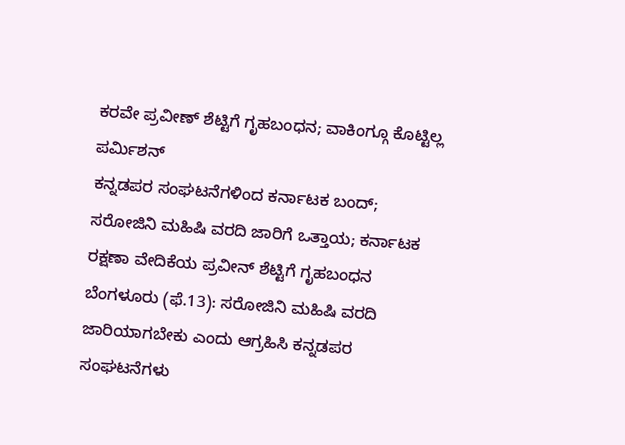ಕರವೇ ಪ್ರವೀಣ್ ಶೆಟ್ಟಿಗೆ ಗೃಹಬಂಧನ; ವಾಕಿಂಗ್ಗೂ ಕೊಟ್ಟಿಲ್ಲ ಪರ್ಮಿಶನ್
ಕನ್ನಡಪರ ಸಂಘಟನೆಗಳಿಂದ ಕರ್ನಾಟಕ ಬಂದ್; ಸರೋಜಿನಿ ಮಹಿಷಿ ವರದಿ ಜಾರಿಗೆ ಒತ್ತಾಯ; ಕರ್ನಾಟಕ ರಕ್ಷಣಾ ವೇದಿಕೆಯ ಪ್ರವೀನ್ ಶೆಟ್ಟಿಗೆ ಗೃಹಬಂಧನ
ಬೆಂಗಳೂರು (ಫೆ.13): ಸರೋಜಿನಿ ಮಹಿಷಿ ವರದಿ ಜಾರಿಯಾಗಬೇಕು ಎಂದು ಆಗ್ರಹಿಸಿ ಕನ್ನಡಪರ ಸಂಘಟನೆಗಳು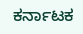ಕರ್ನಾಟಕ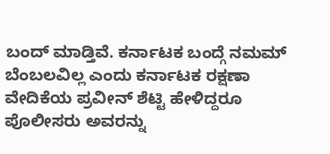ಬಂದ್ ಮಾಡ್ತಿವೆ. ಕರ್ನಾಟಕ ಬಂದ್ಗೆ ನಮಮ್ ಬೆಂಬಲವಿಲ್ಲ ಎಂದು ಕರ್ನಾಟಕ ರಕ್ಷಣಾ ವೇದಿಕೆಯ ಪ್ರವೀನ್ ಶೆಟ್ಟಿ ಹೇಳಿದ್ದರೂ ಪೊಲೀಸರು ಅವರನ್ನು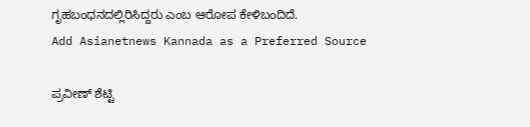ಗೃಹಬಂಧನದಲ್ಲಿರಿಸಿದ್ದರು ಎಂಬ ಆರೋಪ ಕೇಳಿಬಂದಿದೆ.
Add Asianetnews Kannada as a Preferred Source

ಪ್ರವೀಣ್ ಶೆಟ್ಟಿ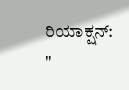ರಿಯಾಕ್ಷನ್:
"